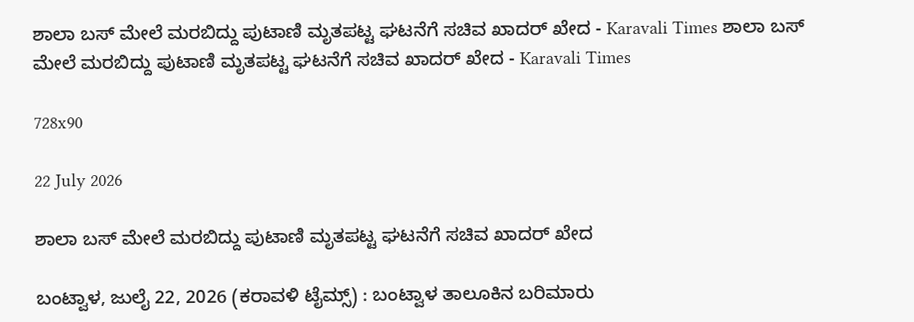ಶಾಲಾ ಬಸ್ ಮೇಲೆ ಮರಬಿದ್ದು ಪುಟಾಣಿ ಮೃತಪಟ್ಟ ಘಟನೆಗೆ ಸಚಿವ ಖಾದರ್ ಖೇದ - Karavali Times ಶಾಲಾ ಬಸ್ ಮೇಲೆ ಮರಬಿದ್ದು ಪುಟಾಣಿ ಮೃತಪಟ್ಟ ಘಟನೆಗೆ ಸಚಿವ ಖಾದರ್ ಖೇದ - Karavali Times

728x90

22 July 2026

ಶಾಲಾ ಬಸ್ ಮೇಲೆ ಮರಬಿದ್ದು ಪುಟಾಣಿ ಮೃತಪಟ್ಟ ಘಟನೆಗೆ ಸಚಿವ ಖಾದರ್ ಖೇದ

ಬಂಟ್ವಾಳ, ಜುಲೈ 22, 2026 (ಕರಾವಳಿ ಟೈಮ್ಸ್) : ಬಂಟ್ವಾಳ ತಾಲೂಕಿನ ಬರಿಮಾರು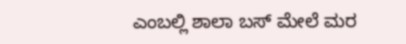ಎಂಬಲ್ಲಿ ಶಾಲಾ ಬಸ್ ಮೇಲೆ ಮರ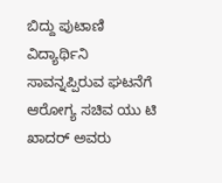ಬಿದ್ದು ಪುಟಾಣಿ ವಿದ್ಯಾರ್ಥಿನಿ ಸಾವನ್ನಪ್ಪಿರುವ ಘಟನೆಗೆ ಆರೋಗ್ಯ ಸಚಿವ ಯು ಟಿ ಖಾದರ್ ಅವರು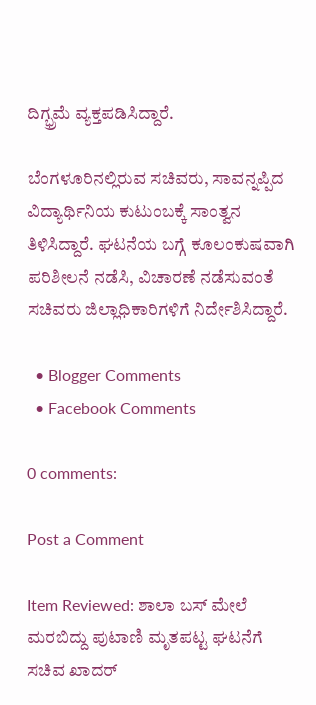ದಿಗ್ಭ್ರಮೆ ವ್ಯಕ್ತಪಡಿಸಿದ್ದಾರೆ.

ಬೆಂಗಳೂರಿನಲ್ಲಿರುವ ಸಚಿವರು, ಸಾವನ್ನಪ್ಪಿದ ವಿದ್ಯಾರ್ಥಿನಿಯ ಕುಟುಂಬಕ್ಕೆ ಸಾಂತ್ವನ ತಿಳಿಸಿದ್ದಾರೆ. ಘಟನೆಯ ಬಗ್ಗೆ ಕೂಲಂಕುಷವಾಗಿ ಪರಿಶೀಲನೆ ನಡೆಸಿ, ವಿಚಾರಣೆ ನಡೆಸುವಂತೆ ಸಚಿವರು ಜಿಲ್ಲಾಧಿಕಾರಿಗಳಿಗೆ ನಿರ್ದೇಶಿಸಿದ್ದಾರೆ.

  • Blogger Comments
  • Facebook Comments

0 comments:

Post a Comment

Item Reviewed: ಶಾಲಾ ಬಸ್ ಮೇಲೆ ಮರಬಿದ್ದು ಪುಟಾಣಿ ಮೃತಪಟ್ಟ ಘಟನೆಗೆ ಸಚಿವ ಖಾದರ್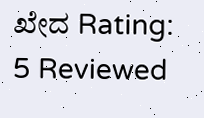ಖೇದ Rating: 5 Reviewed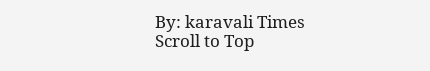By: karavali Times
Scroll to Top